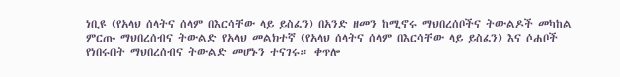ነቢዩ (የአላህ ሰላትና ሰላም በእርሳቸው ላይ ይስፈን) በአንድ ዘመን ከሚኖሩ ማህበረሰቦችና ትውልዶች መካከል ምርጡ ማህበረሰብና ትውልድ የአላህ መልክተኛ (የአላህ ሰላትና ሰላም በእርሳቸው ላይ ይስፈን) እና ሶሐቦች የነበሩበት ማህበረሰብና ትውልድ መሆኑን ተናገሩ። ቀጥሎ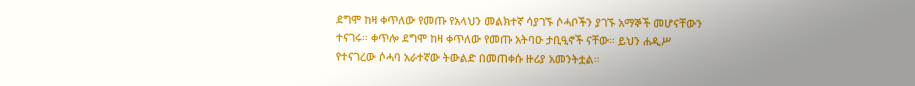ደግሞ ከዛ ቀጥለው የመጡ የአላህን መልክተኛ ሳያገኙ ሶሓቦችን ያገኙ አማኞች መሆናቸውን ተናገሩ። ቀጥሎ ደግሞ ከዛ ቀጥለው የመጡ አትባዑ ታቢዒኖች ናቸው። ይህን ሐዲሥ የተናገረው ሶሓባ አራተኛው ትውልድ በመጠቀሱ ዙሪያ አመንትቷል።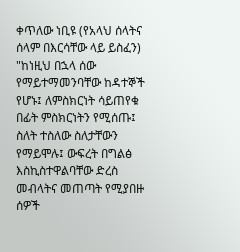ቀጥለው ነቢዩ (የአላህ ሰላትና ሰላም በእርሳቸው ላይ ይስፈን) "ከነዚህ በኋላ ሰው የማይተማመንባቸው ከዳተኞች የሆኑ፤ ለምስክርነት ሳይጠየቁ በፊት ምስክርነትን የሚሰጡ፤ ስለት ተስለው ስለታቸውን የማይሞሉ፤ ውፍረት በግልፅ እስኪስተዋልባቸው ድረስ መብላትና መጠጣት የሚያበዙ ሰዎች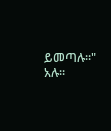ይመጣሉ።" አሉ።